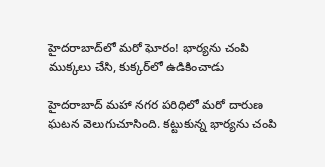హైదరాబాద్‌లో మరో ఘోరం! భార్యను చంపి ముక్కలు చేసి, కుక్కర్‌లో ఉడికించాడు

హైదరాబాద్ మహా నగర పరిధిలో మరో దారుణ ఘటన వెలుగుచూసింది. కట్టుకున్న భార్యను చంపి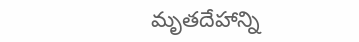మృతదేహాన్ని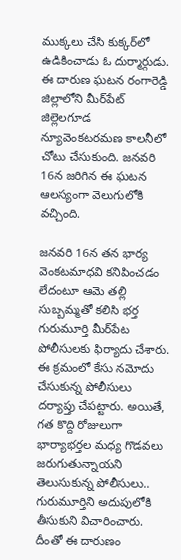ముక్కలు చేసి కుక్కర్‌లో ఉడికించాడు ఓ దుర్మార్గుడు. ఈ దారుణ ఘటన రంగారెడ్డి జిల్లాలోని మీర్‌పేట్ జిల్లెలగూడ న్యూవెంకటరమణ కాలనీలో చోటు చేసుకుంది. జనవరి 16న జరిగిన ఈ ఘటన ఆలస్యంగా వెలుగులోకి వచ్చింది.

జనవరి 16న తన భార్య వెంకటమాధవి కనిపించడం లేదంటూ ఆమె తల్లి సుబ్బమ్మతో కలిసి భర్త గురుమూర్తి మీర్‌పేట పోలీసులకు ఫిర్యాదు చేశారు. ఈ క్రమంలో కేసు నమోదు చేసుకున్న పోలీసులు దర్యాప్తు చేపట్టారు. అయితే, గత కొద్ది రోజులుగా భార్యాభర్తల మధ్య గొడవలు జరుగుతున్నాయని తెలుసుకున్న పోలీసులు.. గురుమూర్తిని అదుపులోకి తీసుకుని విచారించారు. దీంతో ఈ దారుణం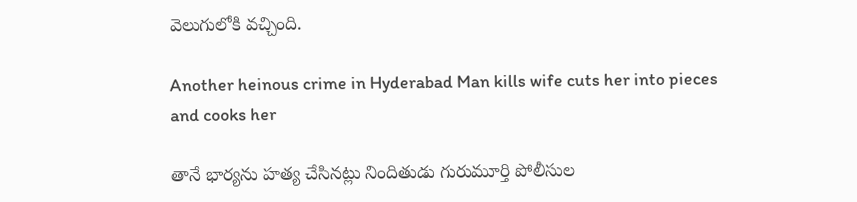వెలుగులోకి వచ్చింది.

Another heinous crime in Hyderabad Man kills wife cuts her into pieces and cooks her

తానే భార్యను హత్య చేసినట్లు నిందితుడు గురుమూర్తి పోలీసుల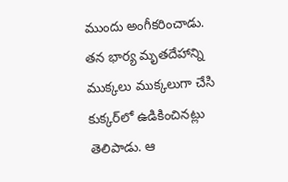ముందు అంగీకరించాడు. తన భార్య మృతదేహాన్ని ముక్కలు ముక్కలుగా చేసి కుక్కర్‌లో ఉడికించినట్లు తెలిపాడు. ఆ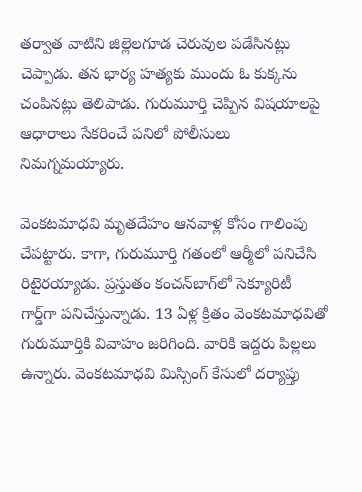తర్వాత వాటిని జిల్లెలగూడ చెరువుల పడేసినట్లు చెప్పాడు. తన భార్య హత్యకు ముందు ఓ కుక్కను చంపినట్లు తెలిపాడు. గురుమూర్తి చెప్పిన విషయాలపై ఆధారాలు సేకరించే పనిలో పోలీసులు నిమగ్నమయ్యారు.

వెంకటమాధవి మృతదేహం ఆనవాళ్ల కోసం గాలింపు చేపట్టారు. కాగా, గురుమూర్తి గతంలో ఆర్మీలో పనిచేసి రిటైరయ్యాడు. ప్రస్తుతం కంచన్‌బాగ్‌లో సెక్యూరిటీ గార్డ్‌గా పనిచేస్తున్నాడు. 13 ఏళ్ల క్రితం వెంకటమాధవితో గురుమూర్తికి వివాహం జరిగింది. వారికి ఇద్దరు పిల్లలు ఉన్నారు. వెంకటమాధవి మిస్సింగ్ కేసులో దర్యాప్తు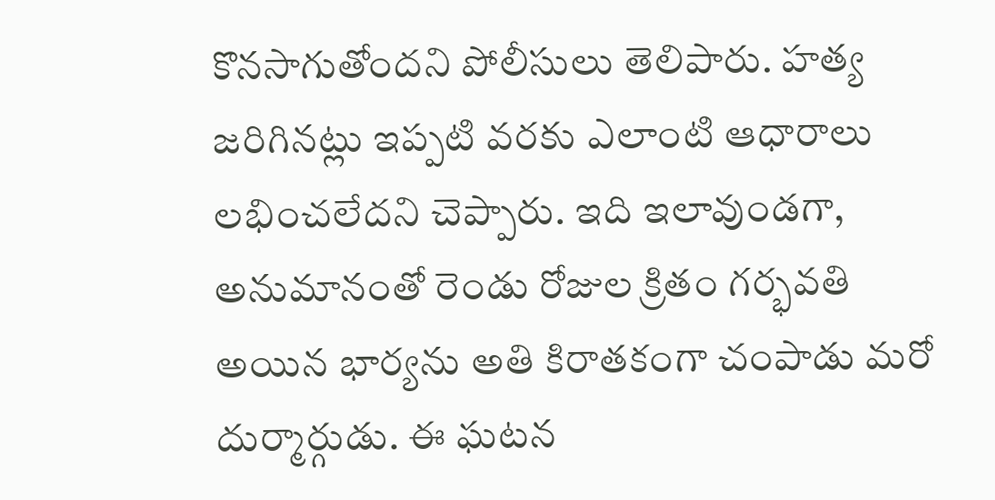కొనసాగుతోందని పోలీసులు తెలిపారు. హత్య జరిగినట్లు ఇప్పటి వరకు ఎలాంటి ఆధారాలు లభించలేదని చెప్పారు. ఇది ఇలావుండగా, అనుమానంతో రెండు రోజుల క్రితం గర్భవతి అయిన భార్యను అతి కిరాతకంగా చంపాడు మరో దుర్మార్గుడు. ఈ ఘటన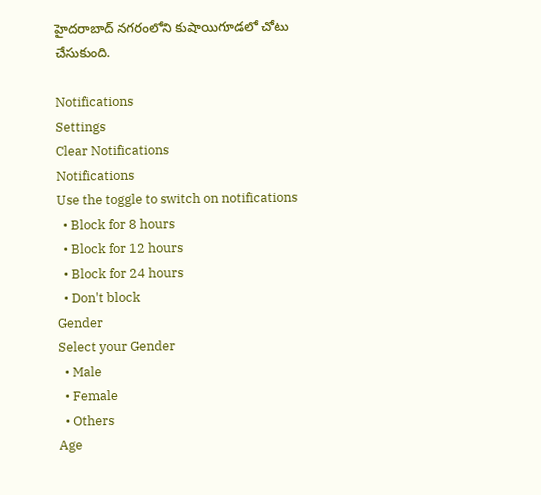హైదరాబాద్ నగరంలోని కుషాయిగూడలో చోటు చేసుకుంది.

Notifications
Settings
Clear Notifications
Notifications
Use the toggle to switch on notifications
  • Block for 8 hours
  • Block for 12 hours
  • Block for 24 hours
  • Don't block
Gender
Select your Gender
  • Male
  • Female
  • Others
Age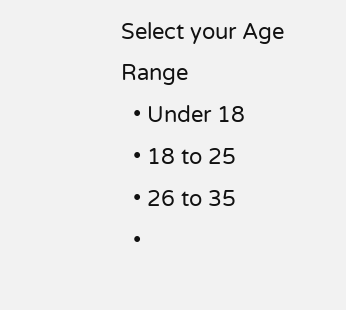Select your Age Range
  • Under 18
  • 18 to 25
  • 26 to 35
  •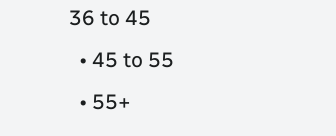36 to 45
  • 45 to 55
  • 55+